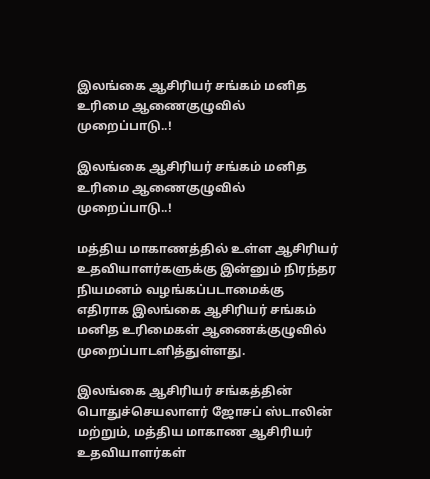இலங்கை ஆசிரியர் சங்கம் மனித உரிமை ஆணைகுழுவில் முறைப்பாடு..!

இலங்கை ஆசிரியர் சங்கம் மனித உரிமை ஆணைகுழுவில் முறைப்பாடு..!

மத்திய மாகாணத்தில் உள்ள ஆசிரியர் உதவியாளர்களுக்கு இன்னும் நிரந்தர நியமனம் வழங்கப்படாமைக்கு எதிராக இலங்கை ஆசிரியர் சங்கம் மனித உரிமைகள் ஆணைக்குழுவில் முறைப்பாடளித்துள்ளது.

இலங்கை ஆசிரியர் சங்கத்தின் பொதுச்செயலாளர் ஜோசப் ஸ்டாலின் மற்றும், மத்திய மாகாண ஆசிரியர் உதவியாளர்கள்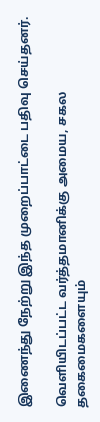இணைந்து நேற்று இந்த முறைப்பாட்டை பதிவு செய்தனர்.

வெளியிடப்பட்ட வர்த்தமானிக்கு அமைய, சகல தகைமைகளையும்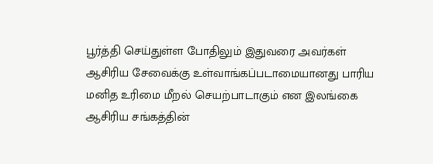பூர்த்தி செய்துள்ள போதிலும் இதுவரை அவர்கள் ஆசிரிய சேவைக்கு உள்வாங்கப்படாமையானது பாரிய மனித உரிமை மீறல் செயற்பாடாகும் என இலங்கை ஆசிரிய சங்கத்தின்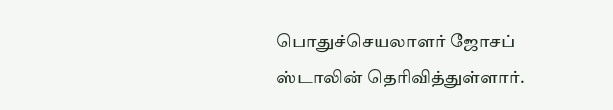பொதுச்செயலாளர் ஜோசப் ஸ்டாலின் தெரிவித்துள்ளார்.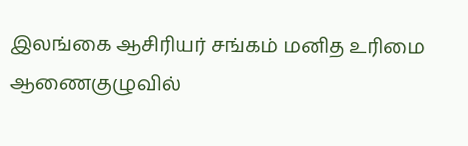இலங்கை ஆசிரியர் சங்கம் மனித உரிமை ஆணைகுழுவில்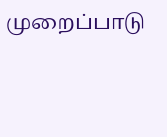முறைப்பாடு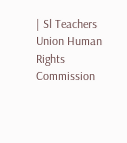| Sl Teachers Union Human Rights Commission